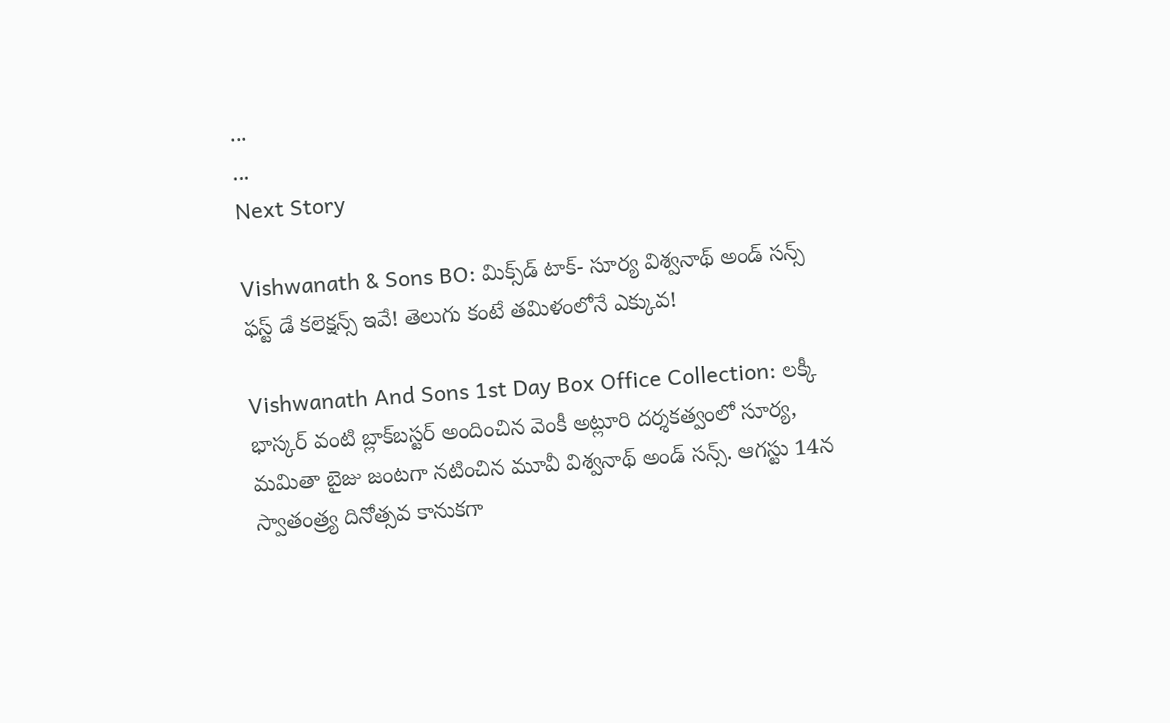...
...
Next Story

Vishwanath & Sons BO: మిక్స్‌డ్ టాక్- సూర్య విశ్వనాథ్ అండ్ సన్స్ ఫస్ట్ డే కలెక్షన్స్ ఇవే! తెలుగు కంటే తమిళంలోనే ఎక్కువ!

Vishwanath And Sons 1st Day Box Office Collection: లక్కీ భాస్కర్ వంటి బ్లాక్‌బస్టర్ అందించిన వెంకీ అట్లూరి దర్శకత్వంలో సూర్య, మమితా బైజు జంటగా నటించిన మూవీ విశ్వనాథ్ అండ్ సన్స్. ఆగస్టు 14న స్వాతంత్ర్య దినోత్సవ కానుకగా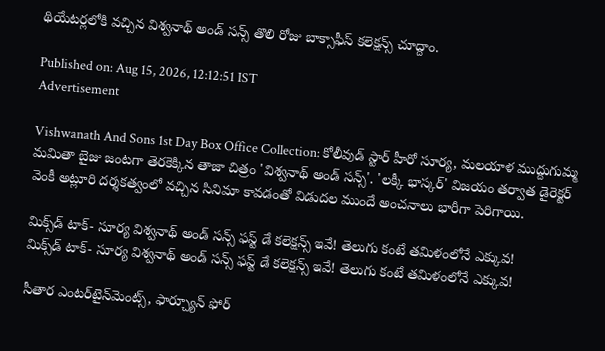థియేటర్లలోకి వచ్చిన విశ్వనాథ్ అండ్ సన్స్ తొలి రోజు బాక్సాఫీస్ కలెక్షన్స్ చూద్దాం.

Published on: Aug 15, 2026, 12:12:51 IST
Advertisement

Vishwanath And Sons 1st Day Box Office Collection: కోలీవుడ్ స్టార్ హీరో సూర్య, మలయాళ ముద్దుగుమ్మ మమితా బైజు జంటగా తెరకెక్కిన తాజా చిత్రం 'విశ్వనాథ్ అండ్ సన్స్'. 'లక్కీ భాస్కర్' విజయం తర్వాత డైరెక్టర్ వెంకీ అట్లూరి దర్శకత్వంలో వచ్చిన సినిమా కావడంతో విడుదల ముందే అంచనాలు భారీగా పెరిగాయి.

మిక్స్‌డ్ టాక్- సూర్య విశ్వనాథ్ అండ్ సన్స్ ఫస్ట్ డే కలెక్షన్స్ ఇవే! తెలుగు కంటే తమిళంలోనే ఎక్కువ!
మిక్స్‌డ్ టాక్- సూర్య విశ్వనాథ్ అండ్ సన్స్ ఫస్ట్ డే కలెక్షన్స్ ఇవే! తెలుగు కంటే తమిళంలోనే ఎక్కువ!

సీతార ఎంటర్‌టైన్‌మెంట్స్, ఫార్చ్యూన్ ఫోర్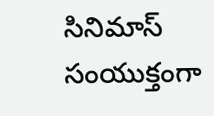సినిమాస్ సంయుక్తంగా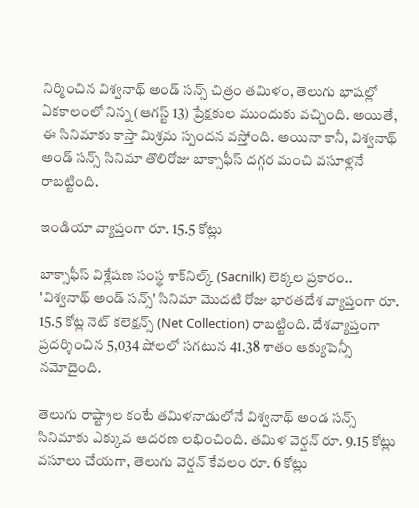నిర్మించిన విశ్వనాథ్ అండ్ సన్స్ చిత్రం తమిళం, తెలుగు భాషల్లో ఏకకాలంలో నిన్న (ఆగస్ట్ 13) ప్రేక్షకుల ముందుకు వచ్చింది. అయితే, ఈ సినిమాకు కాస్తా మిశ్రమ స్పందన వస్తోంది. అయినా కానీ, విశ్వనాథ్ అండ్ సన్స్ సినిమా తొలిరోజు బాక్సాఫీస్ దగ్గర మంచి వసూళ్లనే రాబట్టింది.

ఇండియా వ్యాప్తంగా రూ. 15.5 కోట్లు

బాక్సాఫీస్ విశ్లేషణ సంస్థ శాక్‌నిల్క్ (Sacnilk) లెక్కల ప్రకారం.. 'విశ్వనాథ్ అండ్ సన్స్' సినిమా మొదటి రోజు భారతదేశ వ్యాప్తంగా రూ. 15.5 కోట్ల నెట్ కలెక్షన్స్ (Net Collection) రాబట్టింది. దేశవ్యాప్తంగా ప్రదర్శించిన 5,034 షోలలో సగటున 41.38 శాతం ఆక్యుపెన్సీ నమోదైంది.

తెలుగు రాష్ట్రాల కంటే తమిళనాడులోనే విశ్వనాథ్ అండ సన్స్ సినిమాకు ఎక్కువ ఆదరణ లభించింది. తమిళ వెర్షన్ రూ. 9.15 కోట్లు వసూలు చేయగా, తెలుగు వెర్షన్ కేవలం రూ. 6 కోట్లు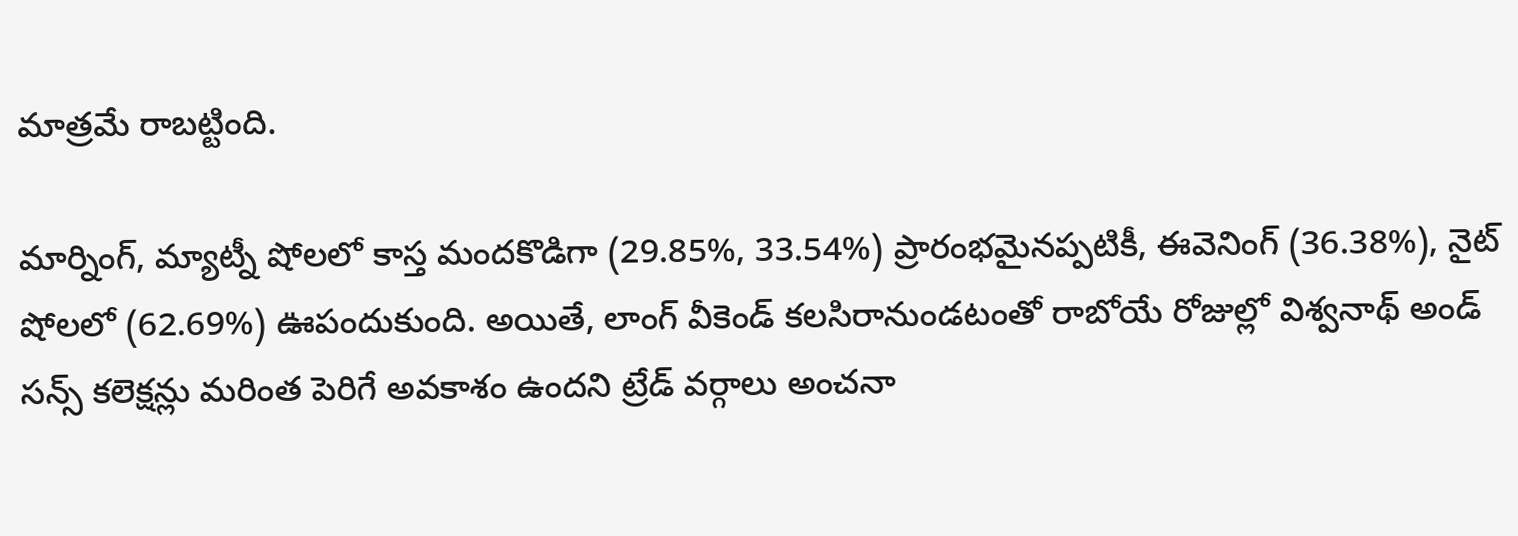మాత్రమే రాబట్టింది.

మార్నింగ్, మ్యాట్నీ షోలలో కాస్త మందకొడిగా (29.85%, 33.54%) ప్రారంభమైనప్పటికీ, ఈవెనింగ్ (36.38%), నైట్ షోలలో (62.69%) ఊపందుకుంది. అయితే, లాంగ్ వీకెండ్ కలసిరానుండటంతో రాబోయే రోజుల్లో విశ్వనాథ్ అండ్ సన్స్ కలెక్షన్లు మరింత పెరిగే అవకాశం ఉందని ట్రేడ్ వర్గాలు అంచనా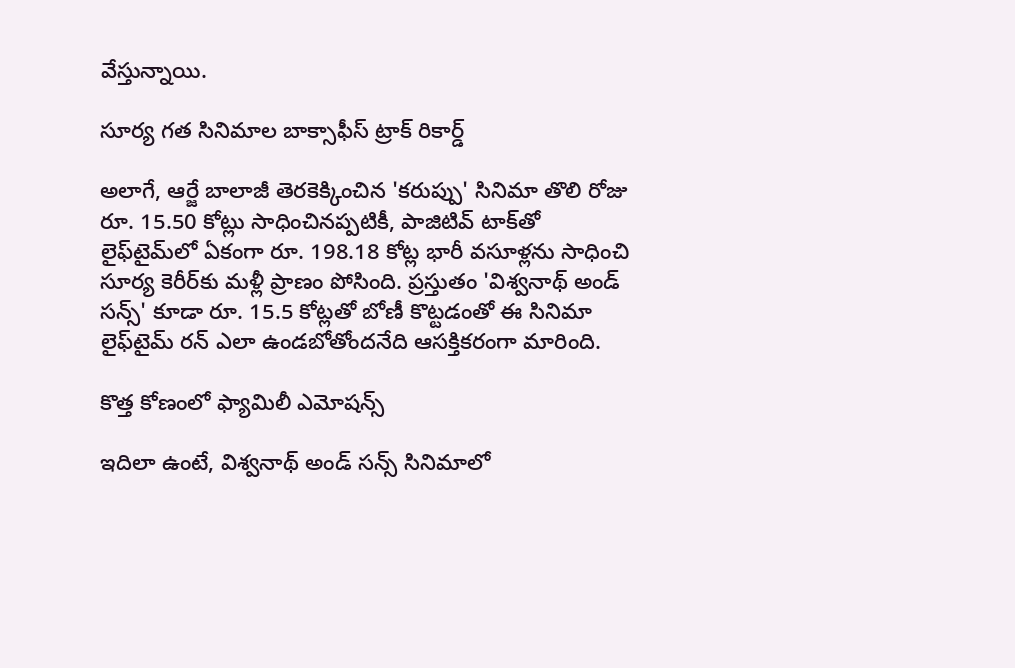వేస్తున్నాయి.

సూర్య గత సినిమాల బాక్సాఫీస్ ట్రాక్ రికార్డ్

అలాగే, ఆర్జే బాలాజీ తెరకెక్కించిన 'కరుప్పు' సినిమా తొలి రోజు రూ. 15.50 కోట్లు సాధించినప్పటికీ, పాజిటివ్ టాక్‌తో లైఫ్‌టైమ్‌లో ఏకంగా రూ. 198.18 కోట్ల భారీ వసూళ్లను సాధించి సూర్య కెరీర్‌కు మళ్లీ ప్రాణం పోసింది. ప్రస్తుతం 'విశ్వనాథ్ అండ్ సన్స్' కూడా రూ. 15.5 కోట్లతో బోణీ కొట్టడంతో ఈ సినిమా లైఫ్‌టైమ్ రన్ ఎలా ఉండబోతోందనేది ఆసక్తికరంగా మారింది.

కొత్త కోణంలో ఫ్యామిలీ ఎమోషన్స్

ఇదిలా ఉంటే, విశ్వనాథ్ అండ్ సన్స్ సినిమాలో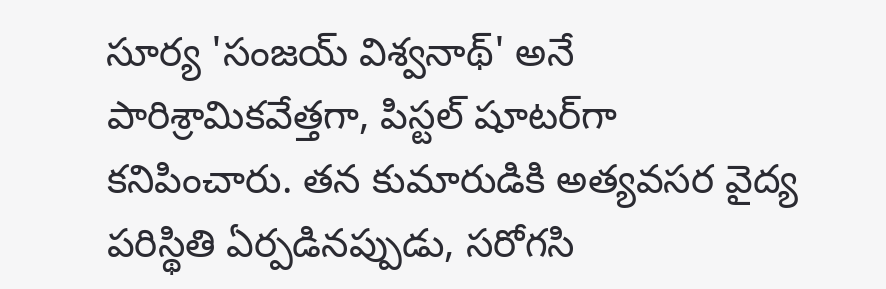సూర్య 'సంజయ్ విశ్వనాథ్' అనే పారిశ్రామికవేత్తగా, పిస్టల్ షూటర్‌గా కనిపించారు. తన కుమారుడికి అత్యవసర వైద్య పరిస్థితి ఏర్పడినప్పుడు, సరోగసి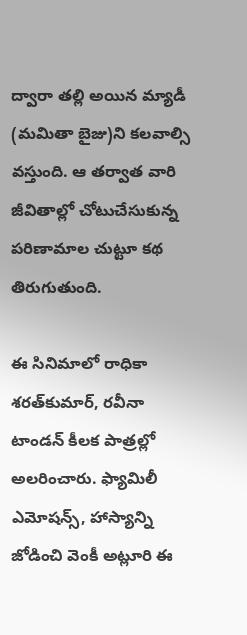ద్వారా తల్లి అయిన మ్యాడీ (మమితా బైజు)ని కలవాల్సి వస్తుంది. ఆ తర్వాత వారి జీవితాల్లో చోటుచేసుకున్న పరిణామాల చుట్టూ కథ తిరుగుతుంది.

ఈ సినిమాలో రాధికా శరత్‌కుమార్, రవీనా టాండన్ కీలక పాత్రల్లో అలరించారు. ఫ్యామిలీ ఎమోషన్స్, హాస్యాన్ని జోడించి వెంకీ అట్లూరి ఈ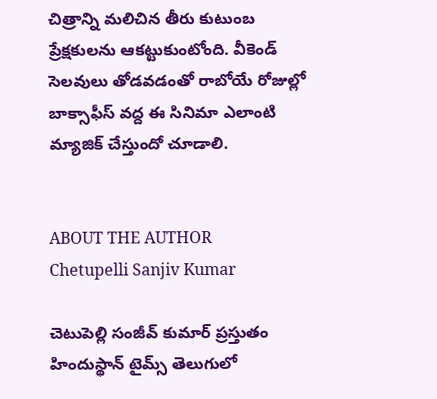చిత్రాన్ని మలిచిన తీరు కుటుంబ ప్రేక్షకులను ఆకట్టుకుంటోంది. వీకెండ్ సెలవులు తోడవడంతో రాబోయే రోజుల్లో బాక్సాఫీస్ వద్ద ఈ సినిమా ఎలాంటి మ్యాజిక్ చేస్తుందో చూడాలి.


ABOUT THE AUTHOR
Chetupelli Sanjiv Kumar

చెటుపెల్లి సంజీవ్ కుమార్ ప్రస్తుతం హిందుస్థాన్ టైమ్స్ తెలుగులో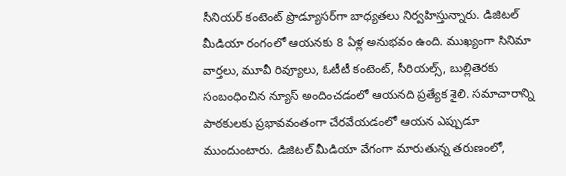సీనియర్ కంటెంట్ ప్రొడ్యూసర్‌గా బాధ్యతలు నిర్వహిస్తున్నారు. డిజిటల్ మీడియా రంగంలో ఆయనకు 8 ఏళ్ల అనుభవం ఉంది. ముఖ్యంగా సినిమా వార్తలు, మూవీ రివ్యూలు, ఓటీటీ కంటెంట్, సీరియల్స్, బుల్లితెరకు సంబంధించిన న్యూస్ అందించడంలో ఆయనది ప్రత్యేక శైలి. సమాచారాన్ని పాఠకులకు ప్రభావవంతంగా చేరవేయడంలో ఆయన ఎప్పుడూ ముందుంటారు. డిజిటల్ మీడియా వేగంగా మారుతున్న తరుణంలో,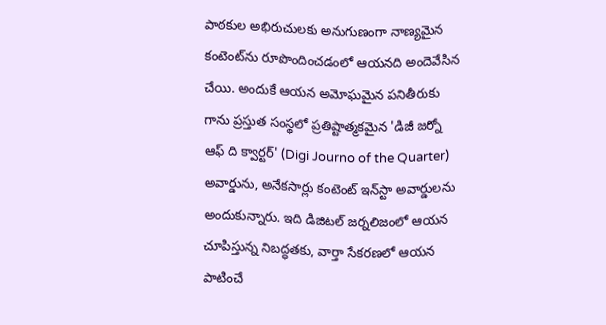పాఠకుల అభిరుచులకు అనుగుణంగా నాణ్యమైన కంటెంట్‌ను రూపొందించడంలో ఆయనది అందెవేసిన చేయి. అందుకే ఆయన అమోఘమైన పనితీరుకు గాను ప్రస్తుత సంస్థలో ప్రతిష్టాత్మకమైన 'డిజీ జర్నో ఆఫ్ ది క్వార్టర్' (Digi Journo of the Quarter) అవార్డును, అనేకసార్లు కంటెంట్ ఇన్‌స్టా అవార్డులను అందుకున్నారు. ఇది డిజిటల్ జర్నలిజంలో ఆయన చూపిస్తున్న నిబద్ధతకు, వార్తా సేకరణలో ఆయన పాటించే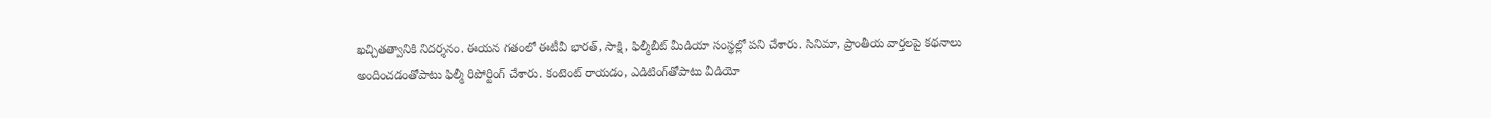ఖచ్చితత్వానికి నిదర్శనం. ఈయన గతంలో ఈటీవీ భారత్, సాక్షి, ఫిల్మీబీట్ మీడియా సంస్థల్లో పని చేశారు. సినిమా, ప్రాంతీయ వార్తలపై కథనాలు అందించడంతోపాటు ఫిల్మీ రిపోర్టింగ్ చేశారు. కంటెంట్ రాయడం, ఎడిటింగ్‌తోపాటు వీడియో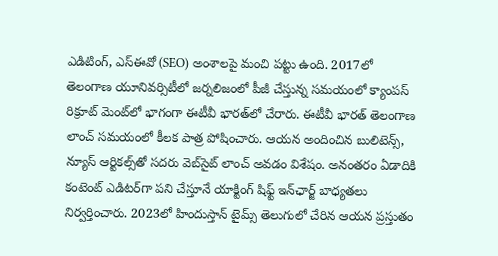ఎడిటింగ్, ఎస్‌ఈవో (SEO) అంశాలపై మంచి పట్టు ఉంది. 2017లో తెలంగాణ యూనివర్సిటీలో జర్నలిజంలో పీజీ చేస్తున్న సమయంలో క్యాంపస్ రిక్రూట్ మెంట్‌లో భాగంగా ఈటీవీ భారత్‌లో చేరారు. ఈటీవీ భారత్ తెలంగాణ లాంచ్ సమయంలో కీలక పాత్ర పోషించారు. ఆయన అందించిన బులిటెన్స్, న్యూస్ ఆర్టికల్స్‌తో సదరు వెబ్‌సైట్ లాంచ్ అవడం విశేషం. అనంతరం ఏడాదికి కంటెంట్ ఎడిటర్‌గా పని చేస్తూనే యాక్టింగ్ షిఫ్ట్ ఇన్‌ఛార్జ్ బాధ్యతలు నిర్వర్తించారు. 2023లో హిందుస్తాన్ టైమ్స్ తెలుగులో చేరిన ఆయన ప్రస్తుతం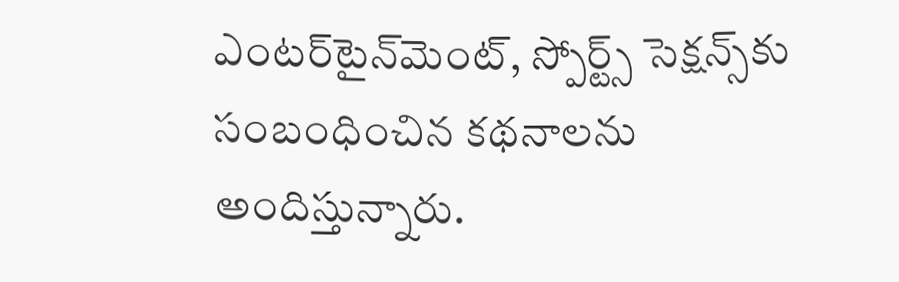ఎంటర్‌టైన్‌మెంట్, స్పోర్ట్స్ సెక్షన్స్‌కు సంబంధించిన కథనాలను అందిస్తున్నారు.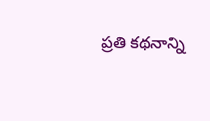ప్రతి కథనాన్ని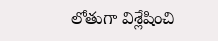లోతుగా విశ్లేషించి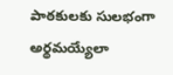పాఠకులకు సులభంగా అర్థమయ్యేలా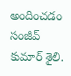అందించడం సంజీవ్ కుమార్ శైలి.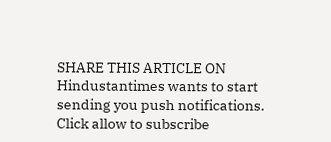SHARE THIS ARTICLE ON
Hindustantimes wants to start sending you push notifications. Click allow to subscribe